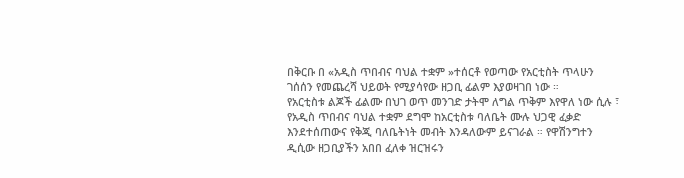በቅርቡ በ «አዲስ ጥበብና ባህል ተቋም »ተሰርቶ የወጣው የአርቲስት ጥላሁን ገሰሰን የመጨረሻ ህይወት የሚያሳየው ዘጋቢ ፊልም እያወዛገበ ነው ።
የአርቲስቱ ልጆች ፊልሙ በህገ ወጥ መንገድ ታትሞ ለግል ጥቅም እየዋለ ነው ሲሉ ፣ የአዲስ ጥበብና ባህል ተቋም ደግሞ ከአርቲስቱ ባለቤት ሙሉ ህጋዊ ፈቃድ እንደተሰጠውና የቅጂ ባለቤትነት መብት እንዳለውም ይናገራል ። የዋሽንግተን ዲሲው ዘጋቢያችን አበበ ፈለቀ ዝርዝሩን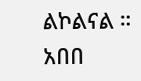ልኮልናል ።
አበበ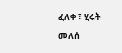ፈለቀ ፣ ሂሩት መለሰ